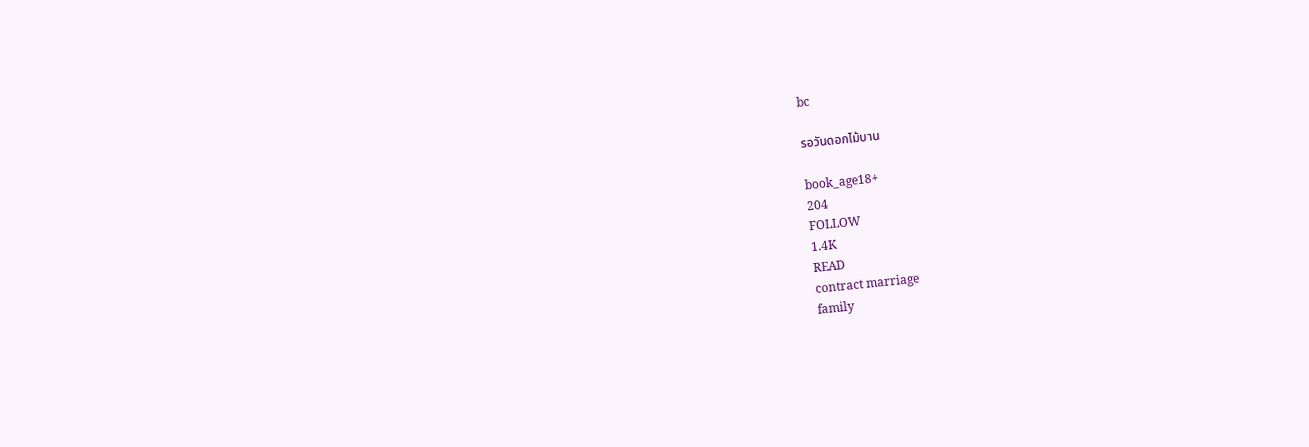bc

รอวันดอกไม้บาน

book_age18+
204
FOLLOW
1.4K
READ
contract marriage
family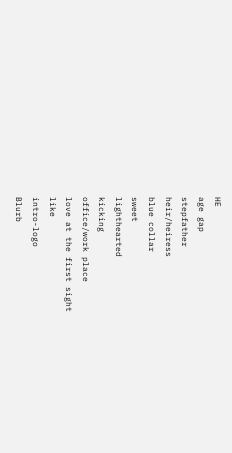HE
age gap
stepfather
heir/heiress
blue collar
sweet
lighthearted
kicking
office/work place
love at the first sight
like
intro-logo
Blurb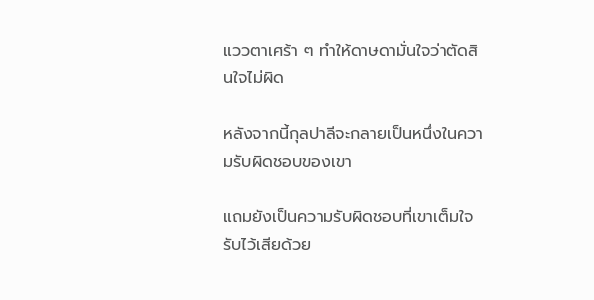แววตาเศร้า ๆ ทำให้ดาษดามั่นใจว่าตัดสินใจไม่ผิด

หลังจากนี้กุลปาลีจะกลายเป็นหนึ่งในความรับผิดชอบของเขา

แถมยังเป็นความรับผิดชอบที่เขาเต็มใจรับไว้เสียด้วย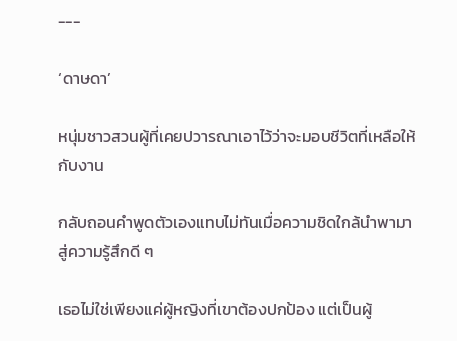---

‘ดาษดา’

หนุ่มชาวสวนผู้ที่เคยปวารณาเอาไว้ว่าจะมอบชีวิตที่เหลือให้กับงาน

กลับถอนคำพูดตัวเองแทบไม่ทันเมื่อความชิดใกล้นำพามาสู่ความรู้สึกดี ๆ

เธอไม่ใช่เพียงแค่ผู้หญิงที่เขาต้องปกป้อง แต่เป็นผู้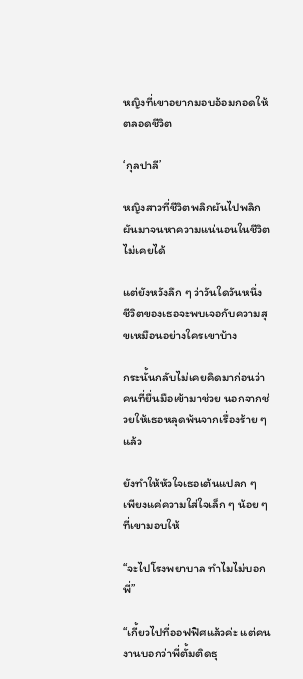หญิงที่เขาอยากมอบอ้อมกอดให้ตลอดชีวิต

‘กุลปาลี’

หญิงสาวที่ชีวิตพลิกผันไปพลิกผันมาจนหาความแน่นอนในชีวิตไม่เคยได้

แต่ยังหวังลึก ๆ ว่าวันใดวันหนึ่ง ชีวิตของเธอจะพบเจอกับความสุขเหมือนอย่างใครเขาบ้าง

กระนั้นกลับไม่เคยคิดมาก่อนว่าคนที่ยื่นมือเข้ามาช่วย นอกจากช่วยให้เธอหลุดพ้นจากเรื่องร้าย ๆ แล้ว

ยังทำให้หัวใจเธอเต้นแปลก ๆ เพียงแค่ความใส่ใจเล็ก ๆ น้อย ๆ ที่เขามอบให้

“จะไปโรงพยาบาล ทำไมไม่บอกพี่”

“เกี้ยวไปที่ออฟฟิศแล้วค่ะ แต่คนงานบอกว่าพี่ตั้มติดธุ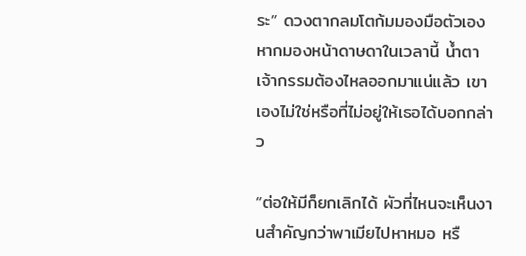ระ” ดวงตากลมโตก้มมองมือตัวเอง หากมองหน้าดาษดาในเวลานี้ น้ำตาเจ้ากรรมต้องไหลออกมาแน่แล้ว เขาเองไม่ใช่หรือที่ไม่อยู่ให้เธอได้บอกกล่าว

“ต่อให้มีก็ยกเลิกได้ ผัวที่ไหนจะเห็นงานสำคัญกว่าพาเมียไปหาหมอ หรื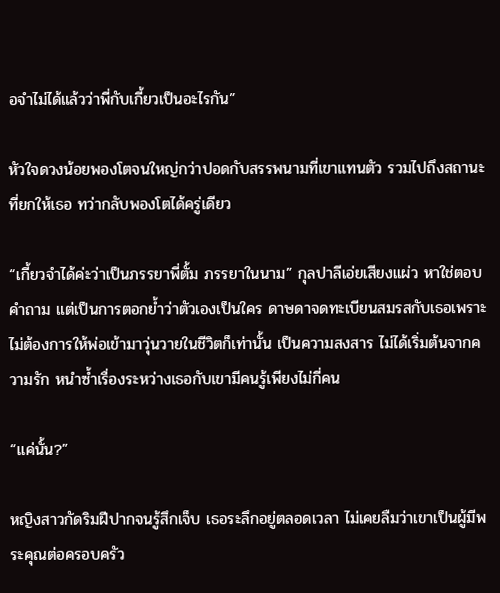อจำไม่ได้แล้วว่าพี่กับเกี้ยวเป็นอะไรกัน”

หัวใจดวงน้อยพองโตจนใหญ่กว่าปอดกับสรรพนามที่เขาแทนตัว รวมไปถึงสถานะที่ยกให้เธอ ทว่ากลับพองโตได้ครู่เดียว

“เกี้ยวจำได้ค่ะว่าเป็นภรรยาพี่ตั้ม ภรรยาในนาม” กุลปาลีเอ่ยเสียงแผ่ว หาใช่ตอบคำถาม แต่เป็นการตอกย้ำว่าตัวเองเป็นใคร ดาษดาจดทะเบียนสมรสกับเธอเพราะไม่ต้องการให้พ่อเข้ามาวุ่นวายในชีวิตก็เท่านั้น เป็นความสงสาร ไม่ได้เริ่มต้นจากความรัก หนำซ้ำเรื่องระหว่างเธอกับเขามีคนรู้เพียงไม่กี่คน

“แค่นั้น?”

หญิงสาวกัดริมฝีปากจนรู้สึกเจ็บ เธอระลึกอยู่ตลอดเวลา ไม่เคยลืมว่าเขาเป็นผู้มีพระคุณต่อครอบครัว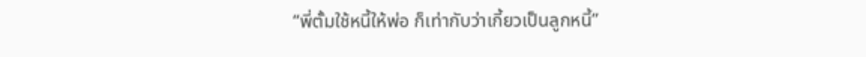“พี่ตั้มใช้หนี้ให้พ่อ ก็เท่ากับว่าเกี้ยวเป็นลูกหนี้”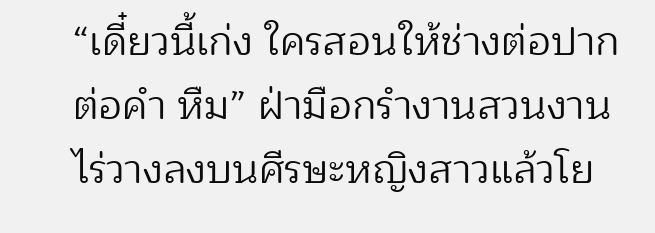“เดี๋ยวนี้เก่ง ใครสอนให้ช่างต่อปากต่อคำ หืม” ฝ่ามือกรำงานสวนงานไร่วางลงบนศีรษะหญิงสาวแล้วโย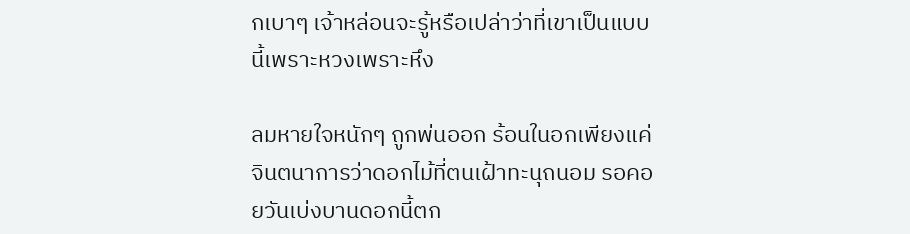กเบาๆ เจ้าหล่อนจะรู้หรือเปล่าว่าที่เขาเป็นแบบนี้เพราะหวงเพราะหึง

ลมหายใจหนักๆ ถูกพ่นออก ร้อนในอกเพียงแค่จินตนาการว่าดอกไม้ที่ตนเฝ้าทะนุถนอม รอคอยวันเบ่งบานดอกนี้ตก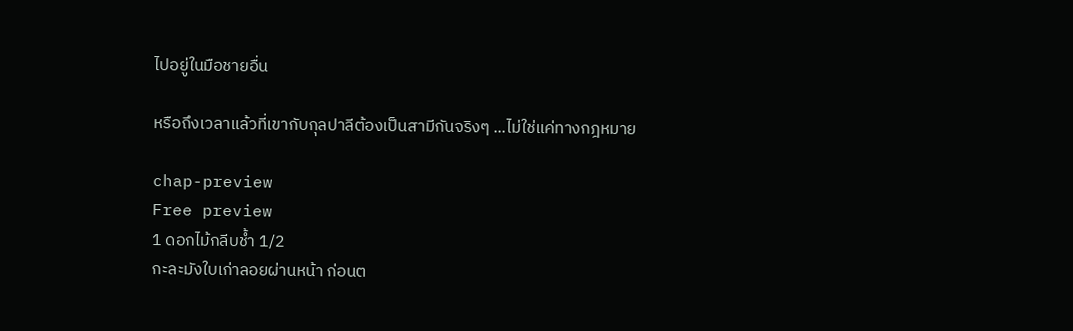ไปอยู่ในมือชายอื่น

หรือถึงเวลาแล้วที่เขากับกุลปาลีต้องเป็นสามีกันจริงๆ ...ไม่ใช่แค่ทางกฎหมาย

chap-preview
Free preview
1 ดอกไม้กลีบช้ำ 1/2
กะละมังใบเก่าลอยผ่านหน้า ก่อนต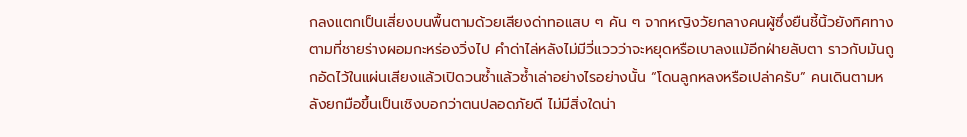กลงแตกเป็นเสี่ยงบนพื้นตามด้วยเสียงด่าทอแสบ ๆ คัน ๆ จากหญิงวัยกลางคนผู้ซึ่งยืนชี้นิ้วยังทิศทางตามที่ชายร่างผอมกะหร่องวิ่งไป คำด่าไล่หลังไม่มีวี่แววว่าจะหยุดหรือเบาลงแม้อีกฝ่ายลับตา ราวกับมันถูกอัดไว้ในแผ่นเสียงแล้วเปิดวนซ้ำแล้วซ้ำเล่าอย่างไรอย่างนั้น “โดนลูกหลงหรือเปล่าครับ” คนเดินตามหลังยกมือขึ้นเป็นเชิงบอกว่าตนปลอดภัยดี ไม่มีสิ่งใดน่า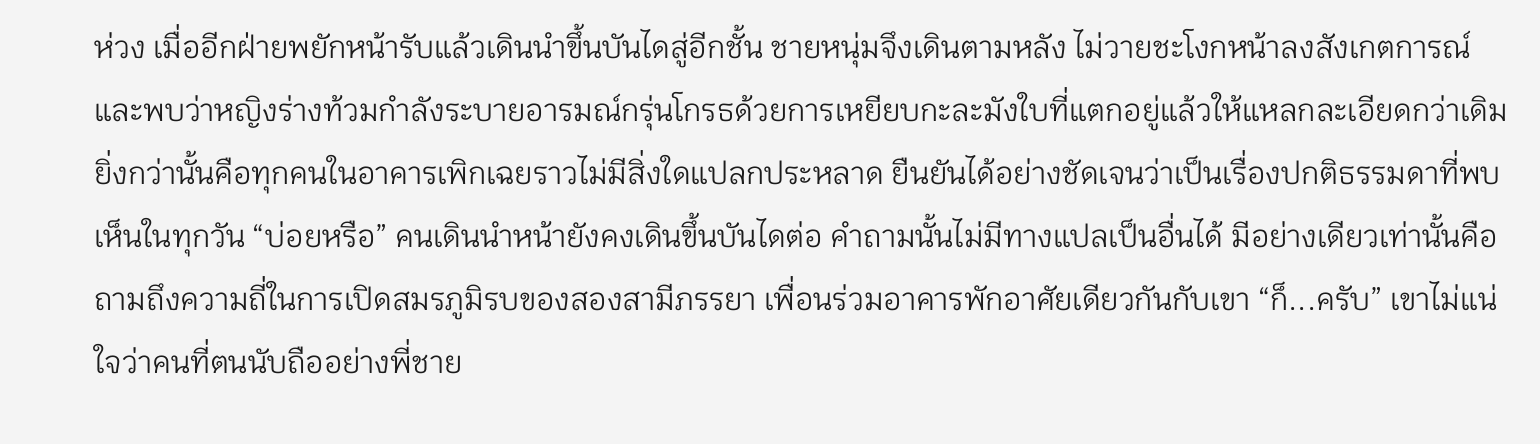ห่วง เมื่ออีกฝ่ายพยักหน้ารับแล้วเดินนำขึ้นบันไดสู่อีกชั้น ชายหนุ่มจึงเดินตามหลัง ไม่วายชะโงกหน้าลงสังเกตการณ์และพบว่าหญิงร่างท้วมกำลังระบายอารมณ์กรุ่นโกรธด้วยการเหยียบกะละมังใบที่แตกอยู่แล้วให้แหลกละเอียดกว่าเดิม ยิ่งกว่านั้นคือทุกคนในอาคารเพิกเฉยราวไม่มีสิ่งใดแปลกประหลาด ยืนยันได้อย่างชัดเจนว่าเป็นเรื่องปกติธรรมดาที่พบเห็นในทุกวัน “บ่อยหรือ” คนเดินนำหน้ายังคงเดินขึ้นบันไดต่อ คำถามนั้นไม่มีทางแปลเป็นอื่นได้ มีอย่างเดียวเท่านั้นคือถามถึงความถี่ในการเปิดสมรภูมิรบของสองสามีภรรยา เพื่อนร่วมอาคารพักอาศัยเดียวกันกับเขา “ก็...ครับ” เขาไม่แน่ใจว่าคนที่ตนนับถืออย่างพี่ชาย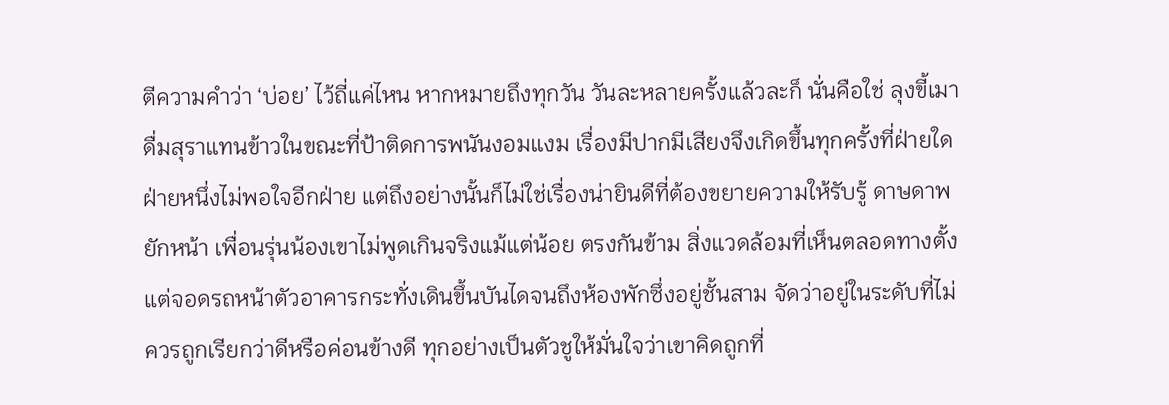ตีความคำว่า ‘บ่อย’ ไว้ถี่แค่ไหน หากหมายถึงทุกวัน วันละหลายครั้งแล้วละก็ นั่นคือใช่ ลุงขี้เมาดื่มสุราแทนข้าวในขณะที่ป้าติดการพนันงอมแงม เรื่องมีปากมีเสียงจึงเกิดขึ้นทุกครั้งที่ฝ่ายใดฝ่ายหนึ่งไม่พอใจอีกฝ่าย แต่ถึงอย่างนั้นก็ไม่ใช่เรื่องน่ายินดีที่ต้องขยายความให้รับรู้ ดาษดาพยักหน้า เพื่อนรุ่นน้องเขาไม่พูดเกินจริงแม้แต่น้อย ตรงกันข้าม สิ่งแวดล้อมที่เห็นตลอดทางตั้งแต่จอดรถหน้าตัวอาคารกระทั่งเดินขึ้นบันไดจนถึงห้องพักซึ่งอยู่ชั้นสาม จัดว่าอยู่ในระดับที่ไม่ควรถูกเรียกว่าดีหรือค่อนข้างดี ทุกอย่างเป็นตัวชูให้มั่นใจว่าเขาคิดถูกที่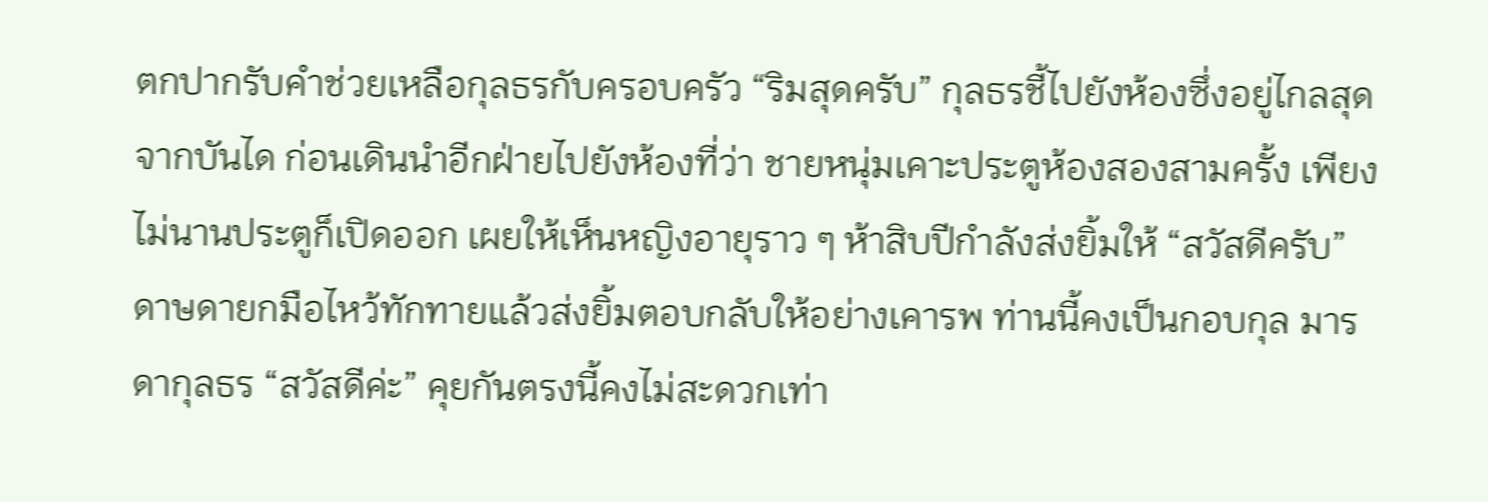ตกปากรับคำช่วยเหลือกุลธรกับครอบครัว “ริมสุดครับ” กุลธรชี้ไปยังห้องซึ่งอยู่ไกลสุดจากบันได ก่อนเดินนำอีกฝ่ายไปยังห้องที่ว่า ชายหนุ่มเคาะประตูห้องสองสามครั้ง เพียงไม่นานประตูก็เปิดออก เผยให้เห็นหญิงอายุราว ๆ ห้าสิบปีกำลังส่งยิ้มให้ “สวัสดีครับ”ดาษดายกมือไหว้ทักทายแล้วส่งยิ้มตอบกลับให้อย่างเคารพ ท่านนี้คงเป็นกอบกุล มารดากุลธร “สวัสดีค่ะ” คุยกันตรงนี้คงไม่สะดวกเท่า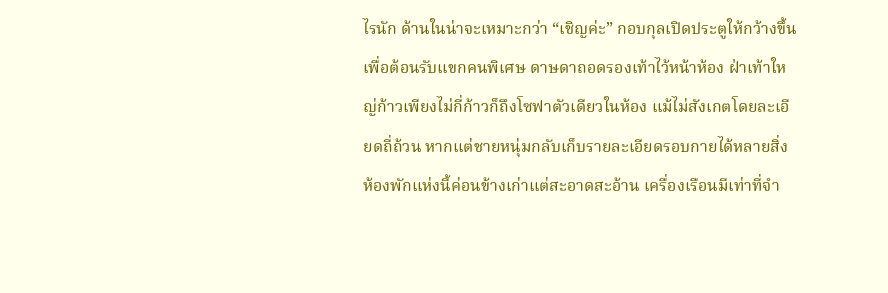ไรนัก ด้านในน่าจะเหมาะกว่า “เชิญค่ะ” กอบกุลเปิดประตูให้กว้างขึ้นเพื่อต้อนรับแขกคนพิเศษ ดาษดาถอดรองเท้าไว้หน้าห้อง ฝ่าเท้าใหญ่ก้าวเพียงไม่กี่ก้าวก็ถึงโซฟาตัวเดียวในห้อง แม้ไม่สังเกตโดยละเอียดถี่ถ้วน หากแต่ชายหนุ่มกลับเก็บรายละเอียดรอบกายได้หลายสิ่ง ห้องพักแห่งนี้ค่อนข้างเก่าแต่สะอาดสะอ้าน เครื่องเรือนมีเท่าที่จำ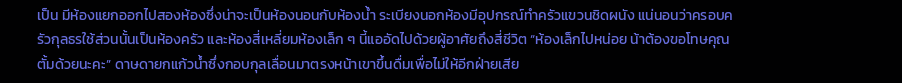เป็น มีห้องแยกออกไปสองห้องซึ่งน่าจะเป็นห้องนอนกับห้องน้ำ ระเบียงนอกห้องมีอุปกรณ์ทำครัวแขวนชิดผนัง แน่นอนว่าครอบครัวกุลธรใช้ส่วนนั้นเป็นห้องครัว และห้องสี่เหลี่ยมห้องเล็ก ๆ นี้แออัดไปด้วยผู้อาศัยถึงสี่ชีวิต “ห้องเล็กไปหน่อย น้าต้องขอโทษคุณตั้มด้วยนะคะ” ดาษดายกแก้วน้ำซึ่งกอบกุลเลื่อนมาตรงหน้าเขาขึ้นดื่มเพื่อไม่ให้อีกฝ่ายเสีย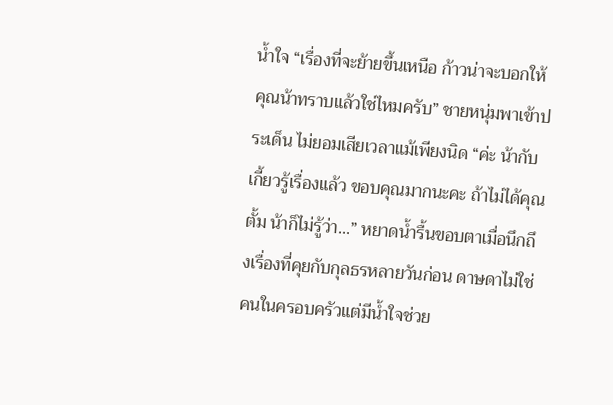น้ำใจ “เรื่องที่จะย้ายขึ้นเหนือ ก้าวน่าจะบอกให้คุณน้าทราบแล้วใช่ไหมครับ” ชายหนุ่มพาเข้าประเด็น ไม่ยอมเสียเวลาแม้เพียงนิด “ค่ะ น้ากับเกี้ยวรู้เรื่องแล้ว ขอบคุณมากนะคะ ถ้าไม่ได้คุณตั้ม น้าก็ไม่รู้ว่า...” หยาดน้ำรื้นขอบตาเมื่อนึกถึงเรื่องที่คุยกับกุลธรหลายวันก่อน ดาษดาไม่ใช่คนในครอบครัวแต่มีน้ำใจช่วย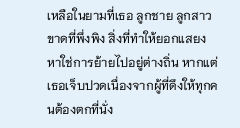เหลือในยามที่เธอ ลูกชาย ลูกสาวขาดที่พึ่งพิง สิ่งที่ทำให้ยอกแสยงหาใช่การย้ายไปอยู่ต่างถิ่น หากแต่เธอเจ็บปวดเนื่องจากผู้ที่ดึงให้ทุกคนต้องตกที่นั่ง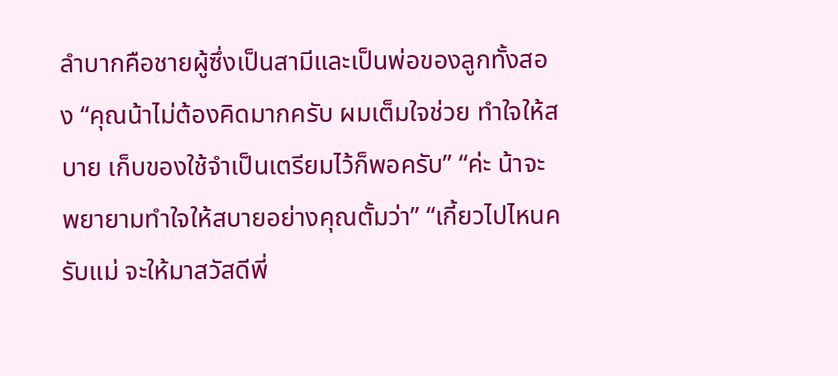ลำบากคือชายผู้ซึ่งเป็นสามีและเป็นพ่อของลูกทั้งสอง “คุณน้าไม่ต้องคิดมากครับ ผมเต็มใจช่วย ทำใจให้สบาย เก็บของใช้จำเป็นเตรียมไว้ก็พอครับ” “ค่ะ น้าจะพยายามทำใจให้สบายอย่างคุณตั้มว่า” “เกี้ยวไปไหนครับแม่ จะให้มาสวัสดีพี่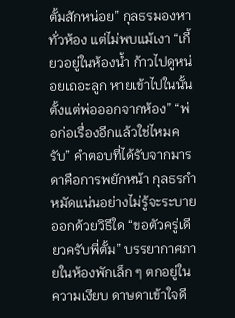ตั้มสักหน่อย” กุลธรมองหาทั่วห้อง แต่ไม่พบแม้เงา “เกี้ยวอยู่ในห้องน้ำ ก้าวไปดูหน่อยเถอะลูก หายเข้าไปในนั้นตั้งแต่พ่อออกจากห้อง” “พ่อก่อเรื่องอีกแล้วใช่ไหมครับ” คำตอบที่ได้รับจากมารดาคือการพยักหน้า กุลธรกำหมัดแน่นอย่างไม่รู้จะระบายออกด้วยวิธีใด “ขอตัวครู่เดียวครับพี่ตั้ม” บรรยากาศภายในห้องพักเล็ก ๆ ตกอยู่ในความเงียบ ดาษดาเข้าใจดี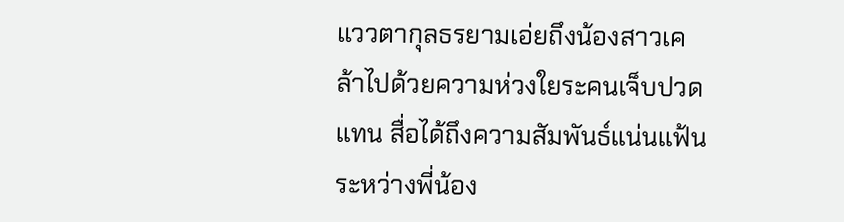แววตากุลธรยามเอ่ยถึงน้องสาวเคล้าไปด้วยความห่วงใยระคนเจ็บปวดแทน สื่อได้ถึงความสัมพันธ์แน่นแฟ้นระหว่างพี่น้อง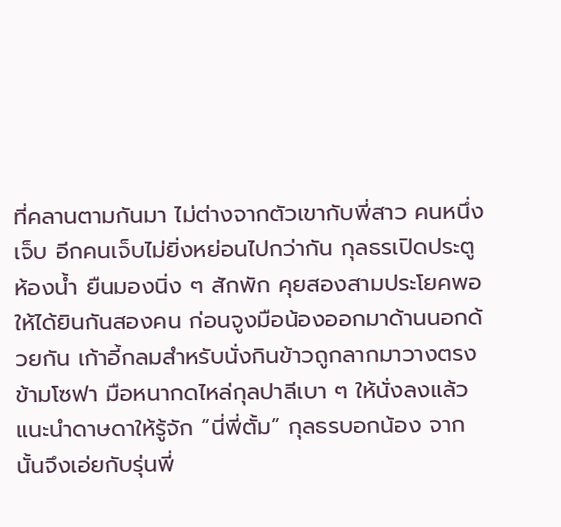ที่คลานตามกันมา ไม่ต่างจากตัวเขากับพี่สาว คนหนึ่งเจ็บ อีกคนเจ็บไม่ยิ่งหย่อนไปกว่ากัน กุลธรเปิดประตูห้องน้ำ ยืนมองนิ่ง ๆ สักพัก คุยสองสามประโยคพอให้ได้ยินกันสองคน ก่อนจูงมือน้องออกมาด้านนอกด้วยกัน เก้าอี้กลมสำหรับนั่งกินข้าวถูกลากมาวางตรงข้ามโซฟา มือหนากดไหล่กุลปาลีเบา ๆ ให้นั่งลงแล้วแนะนำดาษดาให้รู้จัก “นี่พี่ตั้ม” กุลธรบอกน้อง จากนั้นจึงเอ่ยกับรุ่นพี่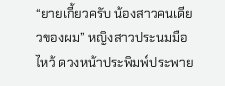“ยายเกี้ยวครับ น้องสาวคนเดียวของผม” หญิงสาวประนมมือไหว้ ดวงหน้าประพิมพ์ประพาย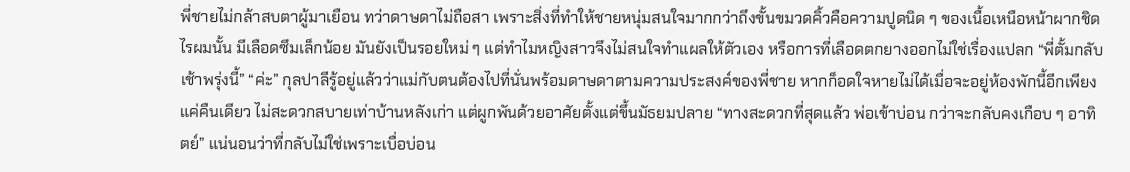พี่ชายไม่กล้าสบตาผู้มาเยือน ทว่าดาษดาไม่ถือสา เพราะสิ่งที่ทำให้ชายหนุ่มสนใจมากกว่าถึงขั้นขมวดคิ้วคือความปูดนิด ๆ ของเนื้อเหนือหน้าผากชิดไรผมนั้น มีเลือดซึมเล็กน้อย มันยังเป็นรอยใหม่ ๆ แต่ทำไมหญิงสาวจึงไม่สนใจทำแผลให้ตัวเอง หรือการที่เลือดตกยางออกไม่ใช่เรื่องแปลก “พี่ตั้มกลับเช้าพรุ่งนี้” “ค่ะ” กุลปาลีรู้อยู่แล้วว่าแม่กับตนต้องไปที่นั่นพร้อมดาษดาตามความประสงค์ของพี่ชาย หากก็อดใจหายไม่ได้เมื่อจะอยู่ห้องพักนี้อีกเพียงแค่คืนเดียว ไม่สะดวกสบายเท่าบ้านหลังเก่า แต่ผูกพันด้วยอาศัยตั้งแต่ขึ้นมัธยมปลาย “ทางสะดวกที่สุดแล้ว พ่อเข้าบ่อน กว่าจะกลับคงเกือบ ๆ อาทิตย์” แน่นอนว่าที่กลับไม่ใช่เพราะเบื่อบ่อน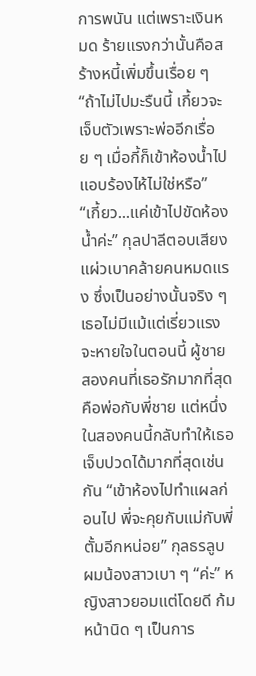การพนัน แต่เพราะเงินหมด ร้ายแรงกว่านั้นคือสร้างหนี้เพิ่มขึ้นเรื่อย ๆ “ถ้าไม่ไปมะรืนนี้ เกี้ยวจะเจ็บตัวเพราะพ่ออีกเรื่อย ๆ เมื่อกี้ก็เข้าห้องน้ำไปแอบร้องไห้ไม่ใช่หรือ” “เกี้ยว...แค่เข้าไปขัดห้องน้ำค่ะ” กุลปาลีตอบเสียงแผ่วเบาคล้ายคนหมดแรง ซึ่งเป็นอย่างนั้นจริง ๆ เธอไม่มีแม้แต่เรี่ยวแรงจะหายใจในตอนนี้ ผู้ชายสองคนที่เธอรักมากที่สุดคือพ่อกับพี่ชาย แต่หนึ่งในสองคนนี้กลับทำให้เธอเจ็บปวดได้มากที่สุดเช่นกัน “เข้าห้องไปทำแผลก่อนไป พี่จะคุยกับแม่กับพี่ตั้มอีกหน่อย” กุลธรลูบผมน้องสาวเบา ๆ “ค่ะ” หญิงสาวยอมแต่โดยดี ก้มหน้านิด ๆ เป็นการ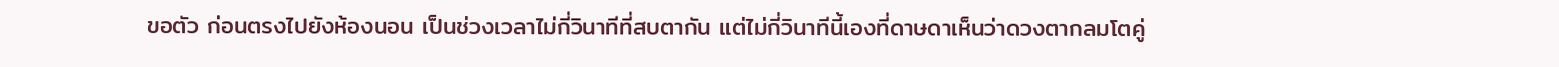ขอตัว ก่อนตรงไปยังห้องนอน เป็นช่วงเวลาไม่กี่วินาทีที่สบตากัน แต่ไม่กี่วินาทีนี้เองที่ดาษดาเห็นว่าดวงตากลมโตคู่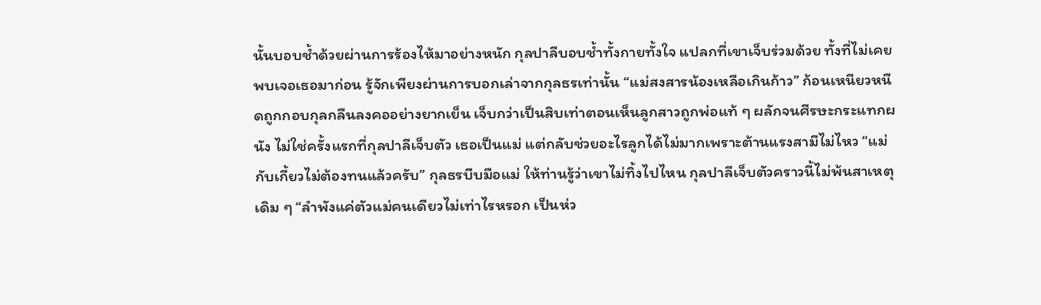นั้นบอบช้ำด้วยผ่านการร้องไห้มาอย่างหนัก กุลปาลีบอบช้ำทั้งกายทั้งใจ แปลกที่เขาเจ็บร่วมด้วย ทั้งที่ไม่เคยพบเจอเธอมาก่อน รู้จักเพียงผ่านการบอกเล่าจากกุลธรเท่านั้น “แม่สงสารน้องเหลือเกินก้าว” ก้อนเหนียวหนืดถูกกอบกุลกลืนลงคออย่างยากเย็น เจ็บกว่าเป็นสิบเท่าตอนเห็นลูกสาวถูกพ่อแท้ ๆ ผลักจนศีรษะกระแทกผนัง ไม่ใช่ครั้งแรกที่กุลปาลีเจ็บตัว เธอเป็นแม่ แต่กลับช่วยอะไรลูกได้ไม่มากเพราะต้านแรงสามีไม่ไหว “แม่กับเกี้ยวไม่ต้องทนแล้วครับ” กุลธรบีบมือแม่ ให้ท่านรู้ว่าเขาไม่ทิ้งไปไหน กุลปาลีเจ็บตัวคราวนี้ไม่พ้นสาเหตุเดิม ๆ “ลำพังแค่ตัวแม่คนเดียวไม่เท่าไรหรอก เป็นห่ว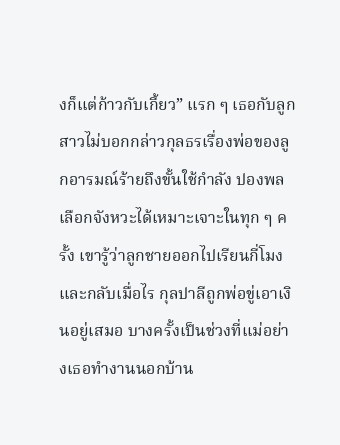งก็แต่ก้าวกับเกี้ยว” แรก ๆ เธอกับลูกสาวไม่บอกกล่าวกุลธรเรื่องพ่อของลูกอารมณ์ร้ายถึงขั้นใช้กำลัง ปองพลเลือกจังหวะได้เหมาะเจาะในทุก ๆ ครั้ง เขารู้ว่าลูกชายออกไปเรียนกี่โมงและกลับเมื่อไร กุลปาลีถูกพ่อขู่เอาเงินอยู่เสมอ บางครั้งเป็นช่วงที่แม่อย่างเธอทำงานนอกบ้าน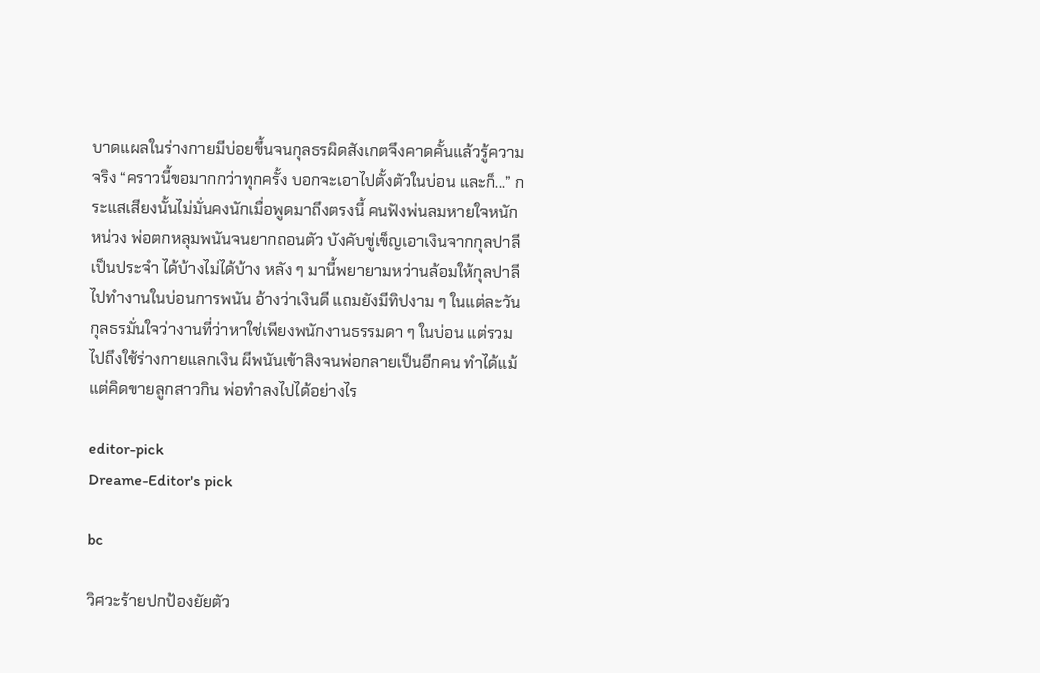บาดแผลในร่างกายมีบ่อยขึ้นจนกุลธรผิดสังเกตจึงคาดคั้นแล้วรู้ความจริง “คราวนี้ขอมากกว่าทุกครั้ง บอกจะเอาไปตั้งตัวในบ่อน และก็...” กระแสเสียงนั้นไม่มั่นคงนักเมื่อพูดมาถึงตรงนี้ คนฟังพ่นลมหายใจหนักหน่วง พ่อตกหลุมพนันจนยากถอนตัว บังคับขู่เข็ญเอาเงินจากกุลปาลีเป็นประจำ ได้บ้างไม่ได้บ้าง หลัง ๆ มานี้พยายามหว่านล้อมให้กุลปาลีไปทำงานในบ่อนการพนัน อ้างว่าเงินดี แถมยังมีทิปงาม ๆ ในแต่ละวัน กุลธรมั่นใจว่างานที่ว่าหาใช่เพียงพนักงานธรรมดา ๆ ในบ่อน แต่รวมไปถึงใช้ร่างกายแลกเงิน ผีพนันเข้าสิงจนพ่อกลายเป็นอีกคน ทำได้แม้แต่คิดขายลูกสาวกิน พ่อทำลงไปได้อย่างไร

editor-pick
Dreame-Editor's pick

bc

วิศวะร้ายปกป้องยัยตัว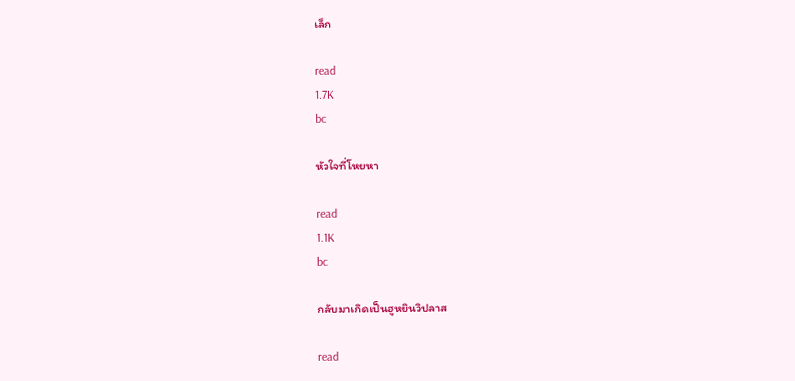เล็ก

read
1.7K
bc

หัวใจที่โหยหา

read
1.1K
bc

กลับมาเกิดเป็นฮูหยินวิปลาส

read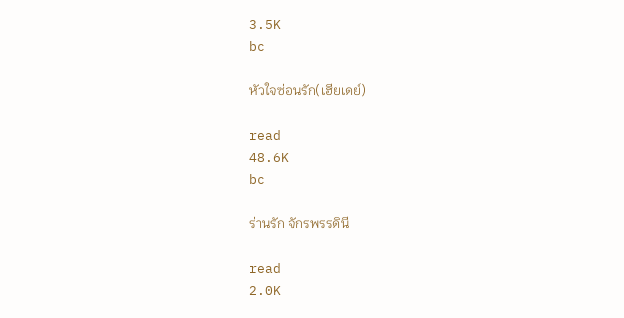3.5K
bc

หัวใจซ่อนรัก(เฮียเดย์)

read
48.6K
bc

ร่านรัก จักรพรรดินี

read
2.0K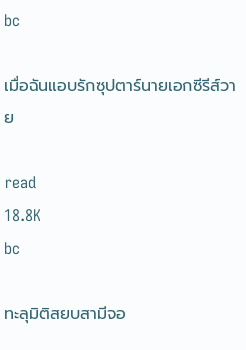bc

เมื่อฉันแอบรักซุปตาร์นายเอกซีรีส์วาย

read
18.8K
bc

ทะลุมิติสยบสามีจอ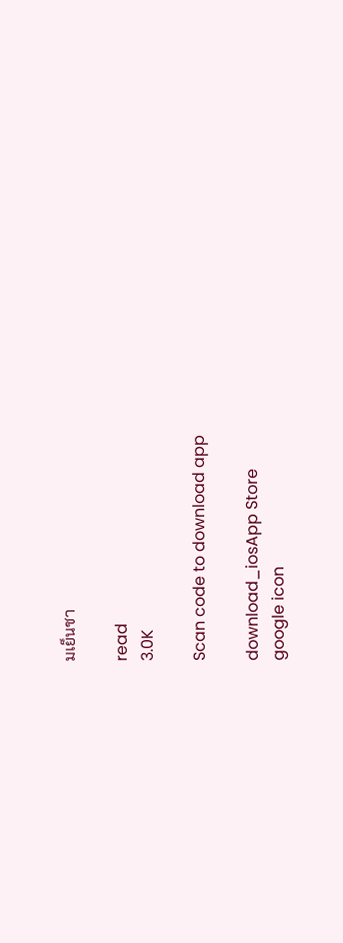มเย็นชา

read
3.0K

Scan code to download app

download_iosApp Store
google icon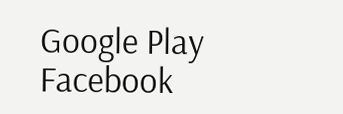Google Play
Facebook